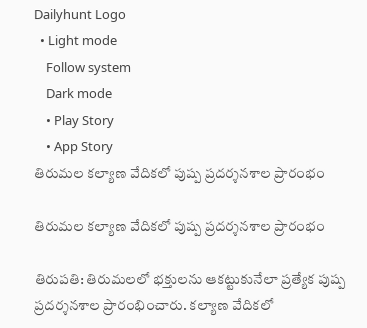Dailyhunt Logo
  • Light mode
    Follow system
    Dark mode
    • Play Story
    • App Story
తిరుమల కల్యాణ వేదికలో పుష్ప ప్రదర్శనశాల ప్రారంభం

తిరుమల కల్యాణ వేదికలో పుష్ప ప్రదర్శనశాల ప్రారంభం

తిరుపతి: తిరుమలలో భక్తులను ఆకట్టుకునేలా ప్రత్యేక పుష్ప ప్రదర్శనశాల ప్రారంభించారు. కల్యాణ వేదికలో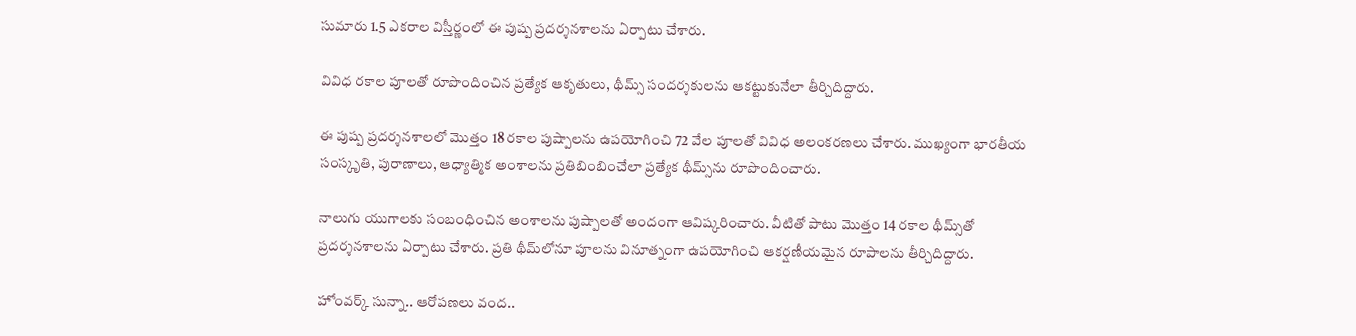సుమారు 1.5 ఎకరాల విస్తీర్ణంలో ఈ పుష్ప ప్రదర్శనశాలను ఏర్పాటు చేశారు.

వివిధ రకాల పూలతో రూపొందించిన ప్రత్యేక ఆకృతులు, థీమ్స్‌ సందర్శకులను ఆకట్టుకునేలా తీర్చిదిద్దారు.

ఈ పుష్ప ప్రదర్శనశాలలో మొత్తం 18 రకాల పుష్పాలను ఉపయోగించి 72 వేల పూలతో వివిధ అలంకరణలు చేశారు. ముఖ్యంగా భారతీయ సంస్కృతి, పురాణాలు, ఆధ్యాత్మిక అంశాలను ప్రతిబింబించేలా ప్రత్యేక థీమ్స్‌ను రూపొందించారు.

నాలుగు యుగాలకు సంబంధించిన అంశాలను పుష్పాలతో అందంగా ఆవిష్కరించారు. వీటితో పాటు మొత్తం 14 రకాల థీమ్స్‌తో ప్రదర్శనశాలను ఏర్పాటు చేశారు. ప్రతి థీమ్‌లోనూ పూలను వినూత్నంగా ఉపయోగించి ఆకర్షణీయమైన రూపాలను తీర్చిదిద్దారు.

హోంవర్క్ సున్నా.. ఆరోపణలు వంద..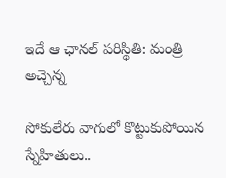ఇదే ఆ ఛానల్ పరిస్థితి: మంత్రి అచ్చెన్న

సోకులేరు వాగులో కొట్టుకుపోయిన స్నేహితులు..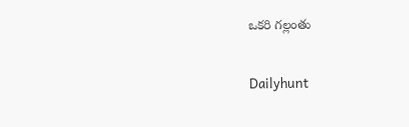ఒకరి గల్లంతు

Dailyhunt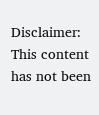Disclaimer: This content has not been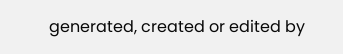generated, created or edited by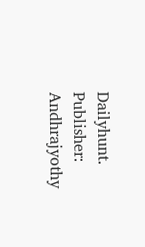Dailyhunt. Publisher: Andhrajyothy